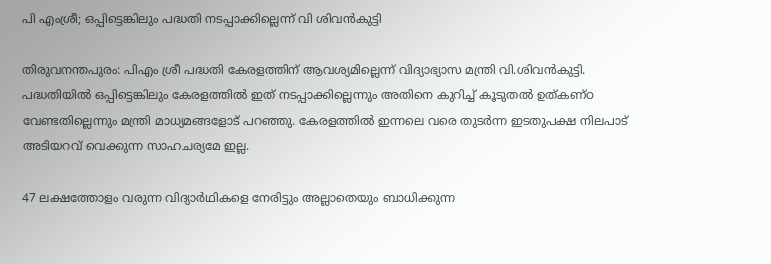പി എംശ്രീ; ഒപ്പിട്ടെങ്കിലും പദ്ധതി നടപ്പാക്കില്ലെന്ന് വി ശിവന്‍കുട്ടി

തിരുവനന്തപുരം: പിഎം ശ്രീ പദ്ധതി കേരളത്തിന് ആവശ്യമില്ലെന്ന് വിദ്യാഭ്യാസ മന്ത്രി വി.ശിവൻകുട്ടി. പദ്ധതിയില്‍ ഒപ്പിട്ടെങ്കിലും കേരളത്തില്‍ ഇത് നടപ്പാക്കില്ലെന്നും അതിനെ കുറിച്ച്‌ കൂടുതല്‍ ഉത്കണ്ഠ വേണ്ടതില്ലെന്നും മന്ത്രി മാധ്യമങ്ങളോട് പറഞ്ഞു. കേരളത്തില്‍ ഇന്നലെ വരെ തുടർന്ന ഇടതുപക്ഷ നിലപാട് അടിയറവ് വെക്കുന്ന സാഹചര്യമേ ഇല്ല.

47 ലക്ഷത്തോളം വരുന്ന വിദ്യാർഥികളെ നേരിട്ടും അല്ലാതെയും ബാധിക്കുന്ന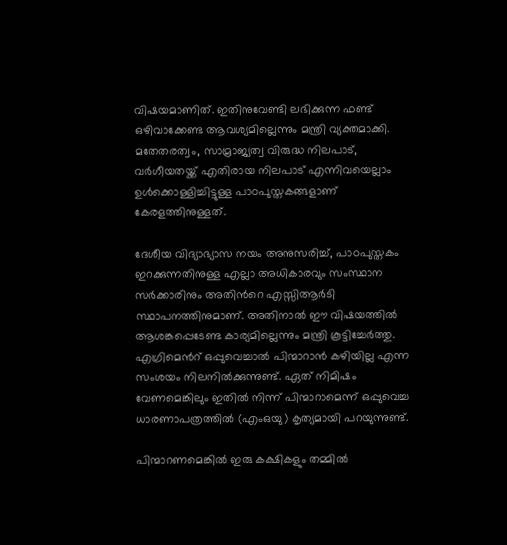വിഷയമാണിത്. ഇതിനുവേണ്ടി ലഭിക്കുന്ന ഫണ്ട് ഒഴിവാക്കേണ്ട ആവശ്യമില്ലെന്നും മന്ത്രി വ്യക്തമാക്കി. മതേതരത്വം, സാമ്രാജ്യത്വ വിരുദ്ധ നിലപാട്, വർഗീയതയ്ക്ക് എതിരായ നിലപാട് എന്നിവയെല്ലാം ഉള്‍ക്കൊള്ളിച്ചിട്ടുള്ള പാഠപുസ്തകങ്ങളാണ് കേരളത്തിനുള്ളത്.

ദേശീയ വിദ്യാഭ്യാസ നയം അനുസരിച്ച്‌, പാഠപുസ്തകം ഇറക്കുന്നതിനുള്ള എല്ലാ അധികാരവും സംസ്ഥാന സർക്കാരിനും അതിന്‍റെ എസ്സിആർടി സ്ഥാപനത്തിനുമാണ്. അതിനാല്‍ ഈ വിഷയത്തില്‍ ആശങ്കപ്പെടേണ്ട കാര്യമില്ലെന്നും മന്ത്രി കൂട്ടിച്ചേർത്തു. എഗ്രിമെന്‍റ് ഒപ്പുവെച്ചാല്‍ പിന്മാറാൻ കഴിയില്ല എന്ന സംശയം നിലനില്‍ക്കുന്നുണ്ട്. ഏത് നിമിഷം വേണമെങ്കിലും ഇതില്‍ നിന്ന് പിന്മാറാമെന്ന് ഒപ്പുവെച്ച ധാരണാപത്രത്തില്‍ (എംഒയു) കൃത്യമായി പറയുന്നുണ്ട്.

പിന്മാറണമെങ്കില്‍ ഇരു കക്ഷികളും തമ്മില്‍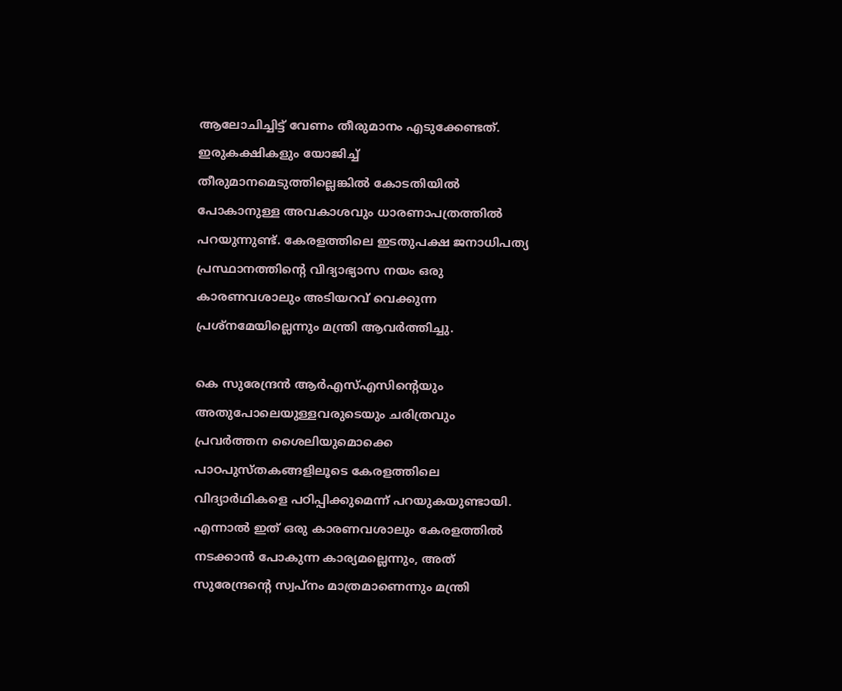ആലോചിച്ചിട്ട് വേണം തീരുമാനം എടുക്കേണ്ടത്. ഇരുകക്ഷികളും യോജിച്ച്‌ തീരുമാനമെടുത്തില്ലെങ്കില്‍ കോടതിയില്‍ പോകാനുള്ള അവകാശവും ധാരണാപത്രത്തില്‍ പറയുന്നുണ്ട്. കേരളത്തിലെ ഇടതുപക്ഷ ജനാധിപത്യ പ്രസ്ഥാനത്തിന്‍റെ വിദ്യാഭ്യാസ നയം ഒരു കാരണവശാലും അടിയറവ് വെക്കുന്ന പ്രശ്നമേയില്ലെന്നും മന്ത്രി ആവർത്തിച്ചു.

കെ സുരേന്ദ്രൻ ആർഎസ്‌എസിന്‍റെയും അതുപോലെയുള്ളവരുടെയും ചരിത്രവും പ്രവർത്തന ശൈലിയുമൊക്കെ പാഠപുസ്തകങ്ങളിലൂടെ കേരളത്തിലെ വിദ്യാർഥികളെ പഠിപ്പിക്കുമെന്ന് പറയുകയുണ്ടായി. എന്നാല്‍ ഇത് ഒരു കാരണവശാലും കേരളത്തില്‍ നടക്കാൻ പോകുന്ന കാര്യമല്ലെന്നും, അത് സുരേന്ദ്രന്റെ സ്വപ്നം മാത്രമാണെന്നും മന്ത്രി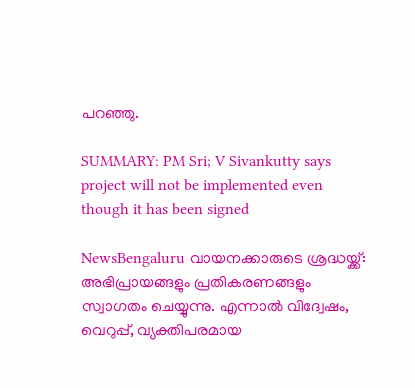പറഞ്ഞു.

SUMMARY: PM Sri; V Sivankutty says project will not be implemented even though it has been signed

NewsBengaluru വായനക്കാരുടെ ശ്രദ്ധയ്ക്ക്: അഭിപ്രായങ്ങളും പ്രതികരണങ്ങളും സ്വാഗതം ചെയ്യുന്നു. എന്നാൽ വിദ്വേഷം, വെറുപ്പ്, വ്യക്തിപരമായ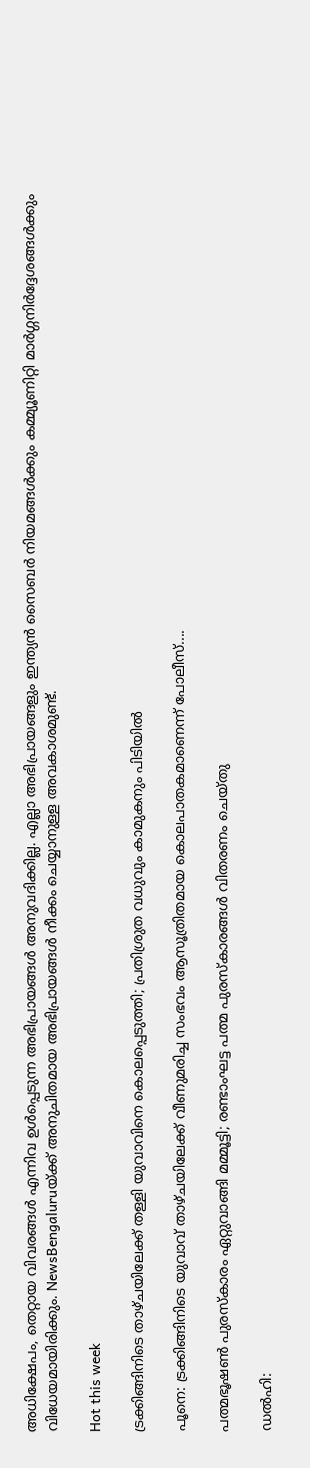അധിക്ഷേപം, തെറ്റായ വിവരങ്ങൾ എന്നിവ ഉൾപ്പെടുന്ന അഭിപ്രായങ്ങൾ അനുവദിക്കില്ല. എല്ലാ അഭിപ്രായങ്ങളും ഇന്ത്യൻ സൈബർ നിയമങ്ങൾക്കും കമ്മ്യൂണിറ്റി മാർഗ്ഗനിർദ്ദേശങ്ങൾക്കും വിധേയമായിരിക്കും. NewsBengaluruയ്ക്ക് അനുചിതമായ അഭിപ്രായങ്ങൾ നീക്കം ചെയ്യാനുള്ള അവകാശമുണ്ട്.

Hot this week

ട്രക്കിങ്ങിനിടെ താഴ്ചയിലേക്ക് തള്ളി യുവാവിനെ കൊലപ്പെടുത്തി; പ്രതിശ്രുത വധുവും കാമുകനും പിടിയില്‍

പൂനെ: ട്രക്കിങ്ങിനിടെ യുവാവ് താഴ്ചയിലേക്ക് വീണുമരിച്ച സംഭവം ആസൂത്രിതമായ കൊലപാതകമാണെന്ന് പോലീസ്....

പത്മഭൂഷണ്‍ പുരസ്‌കാരം ഏറ്റുവാങ്ങി മമ്മൂട്ടി; രണ്ടാംഘട്ട പത്മ പുരസ്കാരങ്ങള്‍ വിതരണം ചെയ്തു

ഡല്‍ഹി: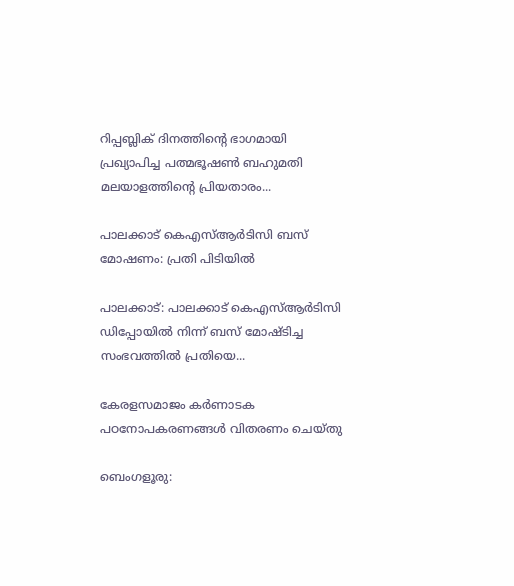റിപ്പബ്ലിക് ദിനത്തിന്റെ ഭാഗമായി പ്രഖ്യാപിച്ച പത്മഭൂഷണ്‍ ബഹുമതി മലയാളത്തിന്റെ പ്രിയതാരം...

പാലക്കാട് കെഎസ്‌ആര്‍ടിസി ബസ് മോഷണം: പ്രതി പിടിയില്‍

പാലക്കാട്: പാലക്കാട് കെഎസ്‌ആര്‍ടിസി ഡിപ്പോയില്‍ നിന്ന് ബസ് മോഷ്ടിച്ച സംഭവത്തില്‍ പ്രതിയെ...

കേരളസമാജം കര്‍ണാടക പഠനോപകരണങ്ങള്‍ വിതരണം ചെയ്തു

ബെംഗളൂരു: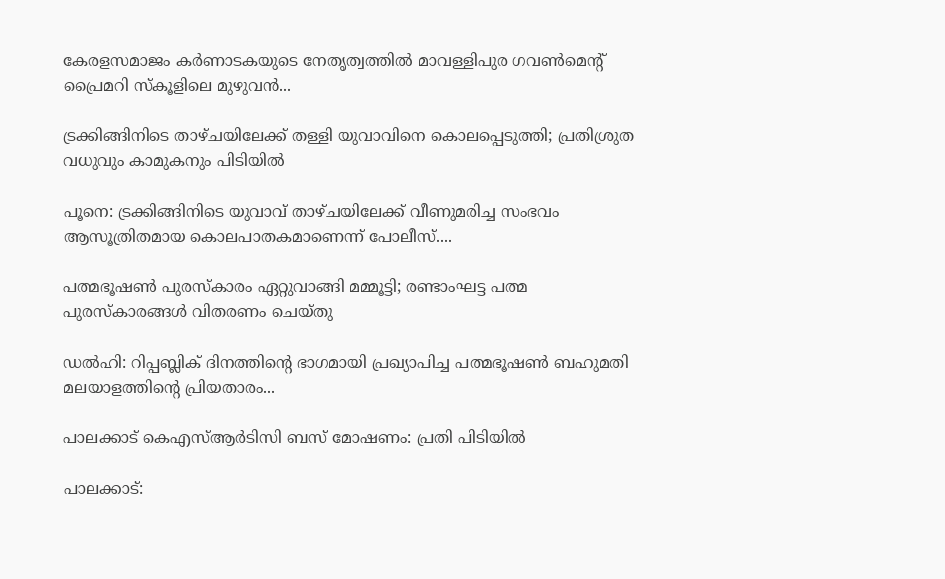കേരളസമാജം കര്‍ണാടകയുടെ നേതൃത്വത്തില്‍ മാവള്ളിപുര ഗവണ്‍മെന്റ് പ്രൈമറി സ്‌കൂളിലെ മുഴുവന്‍...

ട്രക്കിങ്ങിനിടെ താഴ്ചയിലേക്ക് തള്ളി യുവാവിനെ കൊലപ്പെടുത്തി; പ്രതിശ്രുത വധുവും കാമുകനും പിടിയില്‍

പൂനെ: ട്രക്കിങ്ങിനിടെ യുവാവ് താഴ്ചയിലേക്ക് വീണുമരിച്ച സംഭവം ആസൂത്രിതമായ കൊലപാതകമാണെന്ന് പോലീസ്....

പത്മഭൂഷണ്‍ പുരസ്‌കാരം ഏറ്റുവാങ്ങി മമ്മൂട്ടി; രണ്ടാംഘട്ട പത്മ പുരസ്കാരങ്ങള്‍ വിതരണം ചെയ്തു

ഡല്‍ഹി: റിപ്പബ്ലിക് ദിനത്തിന്റെ ഭാഗമായി പ്രഖ്യാപിച്ച പത്മഭൂഷണ്‍ ബഹുമതി മലയാളത്തിന്റെ പ്രിയതാരം...

പാലക്കാട് കെഎസ്‌ആര്‍ടിസി ബസ് മോഷണം: പ്രതി പിടിയില്‍

പാലക്കാട്: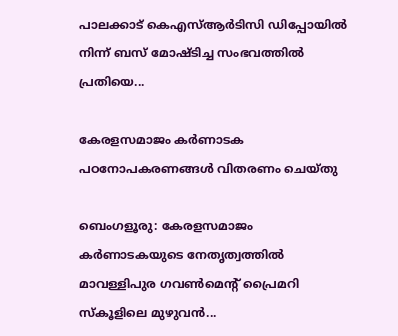പാലക്കാട് കെഎസ്‌ആര്‍ടിസി ഡിപ്പോയില്‍ നിന്ന് ബസ് മോഷ്ടിച്ച സംഭവത്തില്‍ പ്രതിയെ...

കേരളസമാജം കര്‍ണാടക പഠനോപകരണങ്ങള്‍ വിതരണം ചെയ്തു

ബെംഗളൂരു: കേരളസമാജം കര്‍ണാടകയുടെ നേതൃത്വത്തില്‍ മാവള്ളിപുര ഗവണ്‍മെന്റ് പ്രൈമറി സ്‌കൂളിലെ മുഴുവന്‍...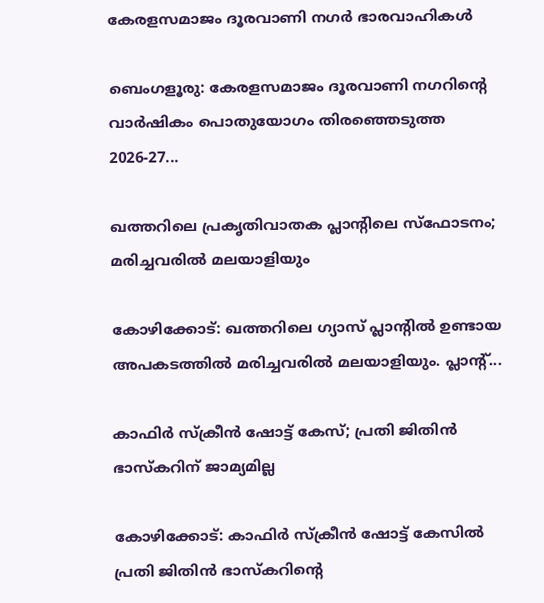കേരളസമാജം ദൂരവാണി നഗര്‍ ഭാരവാഹികള്‍

ബെംഗളൂരു: കേരളസമാജം ദൂരവാണി നഗറിന്റെ വാർഷികം പൊതുയോഗം തിരഞ്ഞെടുത്ത 2026-27...

ഖത്തറിലെ പ്രകൃതിവാതക പ്ലാന്റിലെ സ്‌ഫോടനം; മരിച്ചവരില്‍ മലയാളിയും

കോഴിക്കോട്: ഖത്തറിലെ ഗ്യാസ് പ്ലാന്റില്‍ ഉണ്ടായ അപകടത്തില്‍ മരിച്ചവരില്‍ മലയാളിയും. പ്ലാന്റ്...

കാഫിര്‍ സ്‌ക്രീൻ ഷോട്ട് കേസ്; പ്രതി ജിതിൻ ഭാസ്കറിന് ജാമ്യമില്ല

കോഴിക്കോട്: കാഫിർ സ്ക്രീൻ ഷോട്ട് കേസില്‍ പ്രതി ജിതിൻ ഭാസ്കറിന്റെ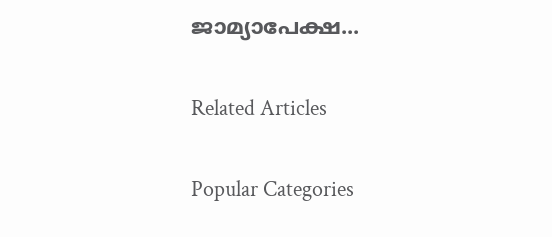ജാമ്യാപേക്ഷ...

Related Articles

Popular Categories